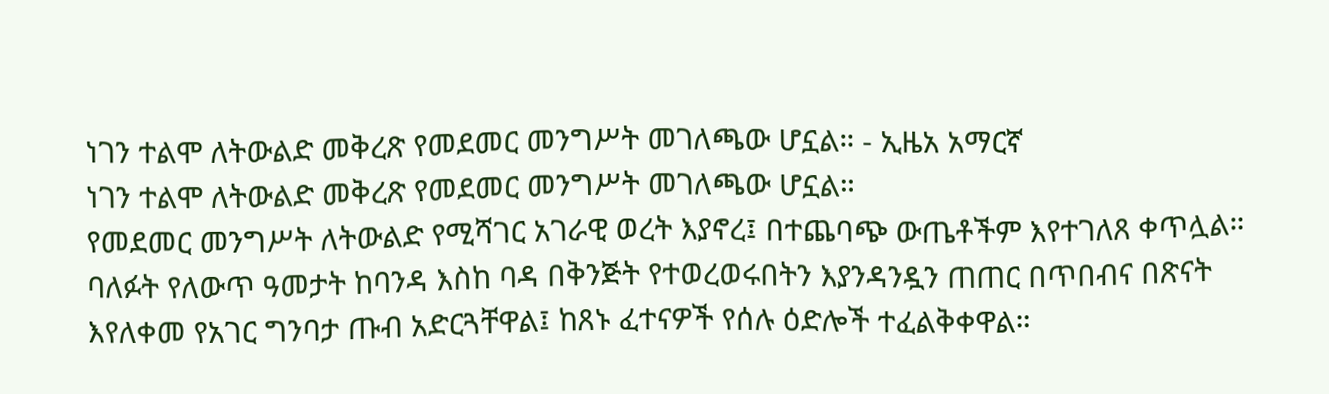ነገን ተልሞ ለትውልድ መቅረጽ የመደመር መንግሥት መገለጫው ሆኗል። - ኢዜአ አማርኛ
ነገን ተልሞ ለትውልድ መቅረጽ የመደመር መንግሥት መገለጫው ሆኗል።
የመደመር መንግሥት ለትውልድ የሚሻገር አገራዊ ወረት እያኖረ፤ በተጨባጭ ውጤቶችም እየተገለጸ ቀጥሏል። ባለፉት የለውጥ ዓመታት ከባንዳ እስከ ባዳ በቅንጅት የተወረወሩበትን እያንዳንዷን ጠጠር በጥበብና በጽናት እየለቀመ የአገር ግንባታ ጡብ አድርጓቸዋል፤ ከጸኑ ፈተናዎች የሰሉ ዕድሎች ተፈልቅቀዋል።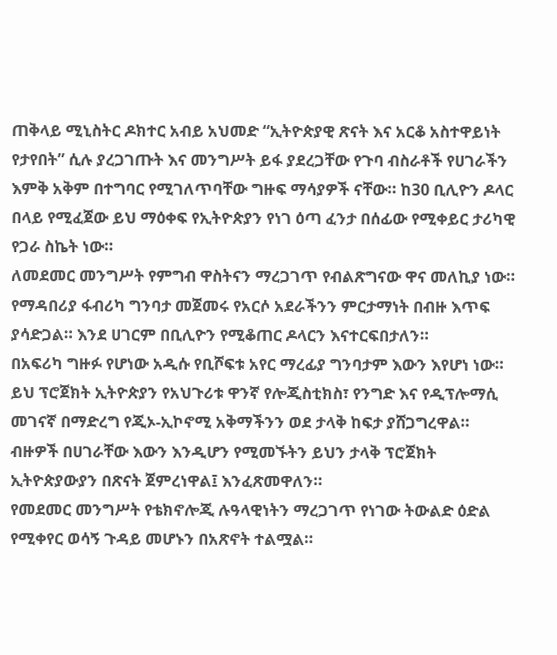ጠቅላይ ሚኒስትር ዶክተር አብይ አህመድ “ኢትዮጵያዊ ጽናት እና አርቆ አስተዋይነት የታየበት” ሲሉ ያረጋገጡት እና መንግሥት ይፋ ያደረጋቸው የጉባ ብስራቶች የሀገራችን እምቅ አቅም በተግባር የሚገለጥባቸው ግዙፍ ማሳያዎች ናቸው። ከ30 ቢሊዮን ዶላር በላይ የሚፈጀው ይህ ማዕቀፍ የኢትዮጵያን የነገ ዕጣ ፈንታ በሰፊው የሚቀይር ታሪካዊ የጋራ ስኬት ነው።
ለመደመር መንግሥት የምግብ ዋስትናን ማረጋገጥ የብልጽግናው ዋና መለኪያ ነው። የማዳበሪያ ፋብሪካ ግንባታ መጀመሩ የአርሶ አደራችንን ምርታማነት በብዙ እጥፍ ያሳድጋል። እንደ ሀገርም በቢሊዮን የሚቆጠር ዶላርን እናተርፍበታለን።
በአፍሪካ ግዙፉ የሆነው አዲሱ የቢሾፍቱ አየር ማረፊያ ግንባታም እውን እየሆነ ነው። ይህ ፕሮጀክት ኢትዮጵያን የአህጉሪቱ ዋንኛ የሎጂስቲክስ፣ የንግድ እና የዲፕሎማሲ መገናኛ በማድረግ የጂኦ-ኢኮኖሚ አቅማችንን ወደ ታላቅ ከፍታ ያሸጋግረዋል። ብዙዎች በሀገራቸው እውን እንዲሆን የሚመኙትን ይህን ታላቅ ፕሮጀክት ኢትዮጵያውያን በጽናት ጀምረነዋል፤ እንፈጽመዋለን።
የመደመር መንግሥት የቴክኖሎጂ ሉዓላዊነትን ማረጋገጥ የነገው ትውልድ ዕድል የሚቀየር ወሳኝ ጉዳይ መሆኑን በአጽኖት ተልሟል።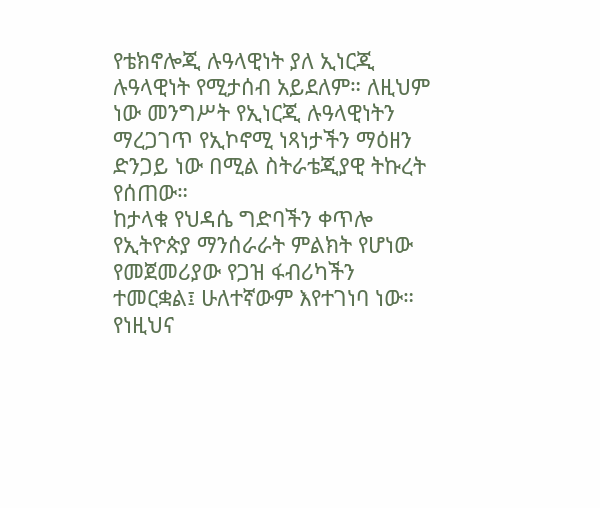የቴክኖሎጂ ሉዓላዊነት ያለ ኢነርጂ ሉዓላዊነት የሚታሰብ አይደለም። ለዚህም ነው መንግሥት የኢነርጂ ሉዓላዊነትን ማረጋገጥ የኢኮኖሚ ነጻነታችን ማዕዘን ድንጋይ ነው በሚል ስትራቴጂያዊ ትኩረት የሰጠው።
ከታላቁ የህዳሴ ግድባችን ቀጥሎ የኢትዮጵያ ማንሰራራት ምልክት የሆነው የመጀመሪያው የጋዝ ፋብሪካችን ተመርቋል፤ ሁለተኛውም እየተገነባ ነው። የነዚህና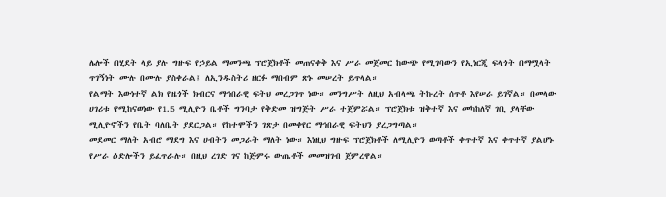ሌሎች በሂደት ላይ ያሉ ግዙፍ የኃይል ማመንጫ ፕሮጀክቶች መጠናቀቅ እና ሥራ መጀመር ከውጭ የሚገባውን የኢነርጂ ፍላጎት በማሟላት ጥገኝነት ሙሉ በሙሉ ያስቀራል፤ ለኢንዱስትሪ ዘርፉ ማበብም ጽኑ መሠረት ይጥላል።
የልማት እውነተኛ ልክ የዜጎች ክብርና ማኅበራዊ ፍትህ መረጋገጥ ነው። መንግሥት ለዚህ አብላጫ ትኩረት ሰጥቶ እየሠራ ይገኛል። በመላው ሀገሪቱ የሚከናወነው የ1.5 ሚሊዮን ቤቶች ግንባታ የቅድመ ዝግጅት ሥራ ተጀምሯል። ፕሮጀክቱ ዝቅተኛ እና መካከለኛ ገቢ ያላቸው ሚሊዮኖችን የቤት ባለቤት ያደርጋል። የከተሞችን ገጽታ በመቀየር ማኅበራዊ ፍትህን ያረጋግጣል።
መደመር ማለት አብሮ ማደግ እና ሀብትን መጋራት ማለት ነው። እነዚህ ግዙፍ ፕሮጀክቶች ለሚሊዮን ወጣቶች ቀጥተኛ እና ቀጥተኛ ያልሆኑ የሥራ ዕድሎችን ይፈጥራሉ። በዚህ ረገድ ገና ከጅምሩ ውጤቶች መመዝገብ ጀምረዋል።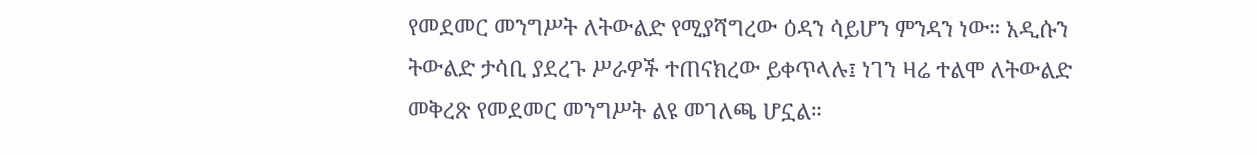የመደመር መንግሥት ለትውልድ የሚያሻግረው ዕዳን ሳይሆን ምንዳን ነው። አዲሱን ትውልድ ታሳቢ ያደረጉ ሥራዎች ተጠናክረው ይቀጥላሉ፤ ነገን ዛሬ ተልሞ ለትውልድ መቅረጽ የመደመር መንግሥት ልዩ መገለጫ ሆኗል።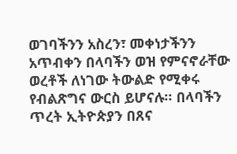ወገባችንን አስረን፣ መቀነታችንን አጥብቀን በላባችን ወዝ የምናኖራቸው ወረቶች ለነገው ትውልድ የሚቀሩ የብልጽግና ውርስ ይሆናሉ። በላባችን ጥረት ኢትዮጵያን በጸና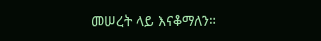መሠረት ላይ እናቆማለን።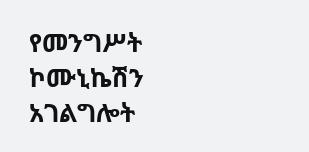የመንግሥት ኮሙኒኬሽን አገልግሎት